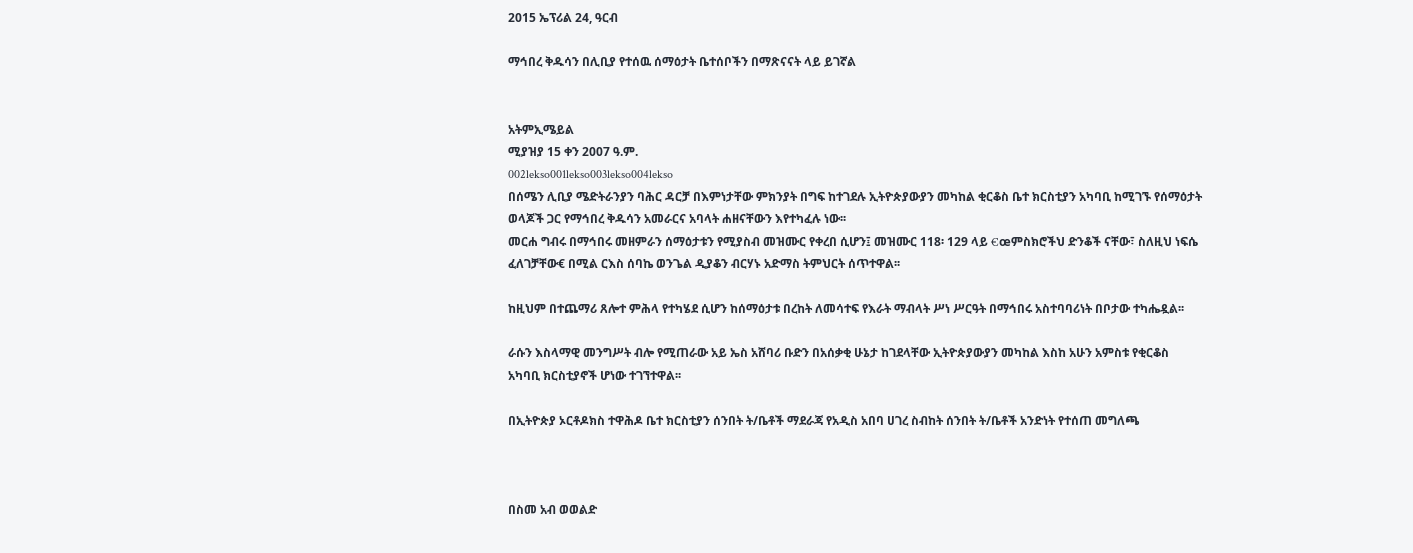2015 ኤፕሪል 24, ዓርብ

ማኅበረ ቅዱሳን በሊቢያ የተሰዉ ሰማዕታት ቤተሰቦችን በማጽናናት ላይ ይገኛል


አትምኢሜይል
ሚያዝያ 15 ቀን 2007 ዓ.ም.
002lekso001lekso003lekso004lekso
በሰሜን ሊቢያ ሜድትራንያን ባሕር ዳርቻ በእምነታቸው ምክንያት በግፍ ከተገደሉ ኢትዮጵያውያን መካከል ቂርቆስ ቤተ ክርስቲያን አካባቢ ከሚገኙ የሰማዕታት ወላጆች ጋር የማኅበረ ቅዱሳን አመራርና አባላት ሐዘናቸውን እየተካፈሉ ነው፡፡
መርሐ ግብሩ በማኅበሩ መዘምራን ሰማዕታቱን የሚያስብ መዝሙር የቀረበ ሲሆን፤ መዝሙር 118፡ 129 ላይ €œምስክሮችህ ድንቆች ናቸው፣ ስለዚህ ነፍሴ ፈለገቻቸው€ በሚል ርእስ ሰባኬ ወንጌል ዲያቆን ብርሃኑ አድማስ ትምህርት ሰጥተዋል፡፡

ከዚህም በተጨማሪ ጸሎተ ምሕላ የተካሄደ ሲሆን ከሰማዕታቱ በረከት ለመሳተፍ የእራት ማብላት ሥነ ሥርዓት በማኅበሩ አስተባባሪነት በቦታው ተካሔዷል፡፡

ራሱን እስላማዊ መንግሥት ብሎ የሚጠራው አይ ኤስ አሸባሪ ቡድን በአሰቃቂ ሁኔታ ከገደላቸው ኢትዮጵያውያን መካከል እስከ አሁን አምስቱ የቂርቆስ አካባቢ ክርስቲያኖች ሆነው ተገኘተዋል፡፡

በኢትዮጵያ ኦርቶዶክስ ተዋሕዶ ቤተ ክርስቲያን ሰንበት ት/ቤቶች ማደራጃ የአዲስ አበባ ሀገረ ስብከት ሰንበት ት/ቤቶች አንድነት የተሰጠ መግለጫ



በስመ አብ ወወልድ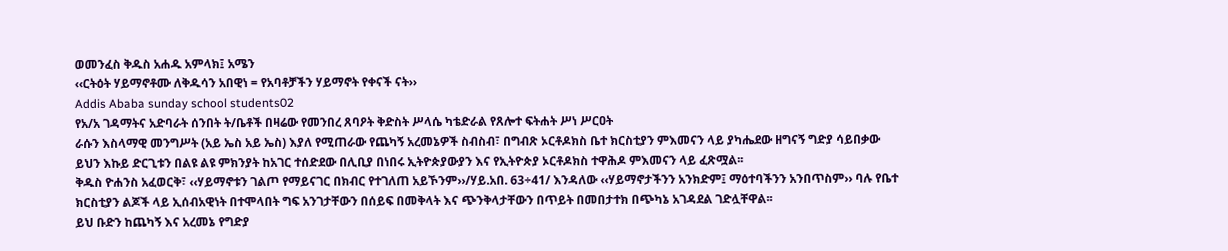ወመንፈስ ቅዱስ አሐዱ አምላክ፤ አሜን
‹‹ርትዕት ሃይማኖቶሙ ለቅዱሳን አበዊነ = የአባቶቻችን ሃይማኖት የቀናች ናት››
Addis Ababa sunday school students02
የአ/አ ገዳማትና አድባራት ሰንበት ት/ቤቶች በዛሬው የመንበረ ጸባዖት ቅድስት ሥላሴ ካቴድራል የጸሎተ ፍትሐት ሥነ ሥርዐት
ራሱን እስላማዊ መንግሥት (አይ ኤስ አይ ኤስ) እያለ የሚጠራው የጨካኝ አረመኔዎች ስብስብ፣ በግብጽ ኦርቶዶክስ ቤተ ክርስቲያን ምእመናን ላይ ያካሔደው ዘግናኝ ግድያ ሳይበቃው ይህን እኩይ ድርጊቱን በልዩ ልዩ ምክንያት ከአገር ተሰድደው በሊቢያ በነበሩ ኢትዮጵያውያን እና የኢትዮጵያ ኦርቶዶክስ ተዋሕዶ ምእመናን ላይ ፈጽሟል፡፡
ቅዱስ ዮሐንስ አፈወርቅ፣ ‹‹ሃይማኖቱን ገልጦ የማይናገር በክብር የተገለጠ አይኾንም››/ሃይ.አበ. 63÷41/ እንዳለው ‹‹ሃይማኖታችንን አንክድም፤ ማዕተባችንን አንበጥስም›› ባሉ የቤተ ክርስቲያን ልጆች ላይ ኢሰብአዊነት በተሞላበት ግፍ አንገታቸውን በሰይፍ በመቅላት እና ጭንቅላታቸውን በጥይት በመበታተክ በጭካኔ አገዳደል ገድሏቸዋል፡፡
ይህ ቡድን ከጨካኝ እና አረመኔ የግድያ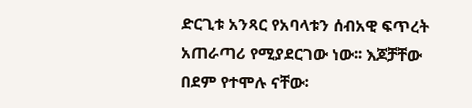ድርጊቱ አንጻር የአባላቱን ሰብአዊ ፍጥረት አጠራጣሪ የሚያደርገው ነው፡፡ እጆቻቸው በደም የተሞሉ ናቸው፡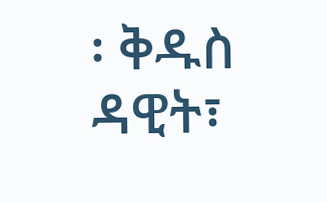፡ ቅዱስ ዳዊት፣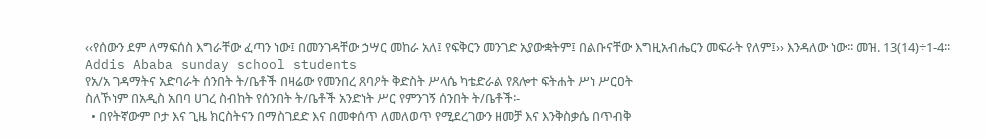‹‹የሰውን ደም ለማፍሰስ እግራቸው ፈጣን ነው፤ በመንገዳቸው ኃሣር መከራ አለ፤ የፍቅርን መንገድ አያውቋትም፤ በልቡናቸው እግዚአብሔርን መፍራት የለም፤›› እንዳለው ነው፡፡ መዝ. 13(14)÷1-4፡፡
Addis Ababa sunday school students
የአ/አ ገዳማትና አድባራት ሰንበት ት/ቤቶች በዛሬው የመንበረ ጸባዖት ቅድስት ሥላሴ ካቴድራል የጸሎተ ፍትሐት ሥነ ሥርዐት
ስለኾነም በአዲስ አበባ ሀገረ ስብከት የሰንበት ት/ቤቶች አንድነት ሥር የምንገኝ ሰንበት ት/ቤቶች፡-
  • በየትኛውም ቦታ እና ጊዜ ክርስትናን በማስገደድ እና በመቀሰጥ ለመለወጥ የሚደረገውን ዘመቻ እና እንቅስቃሴ በጥብቅ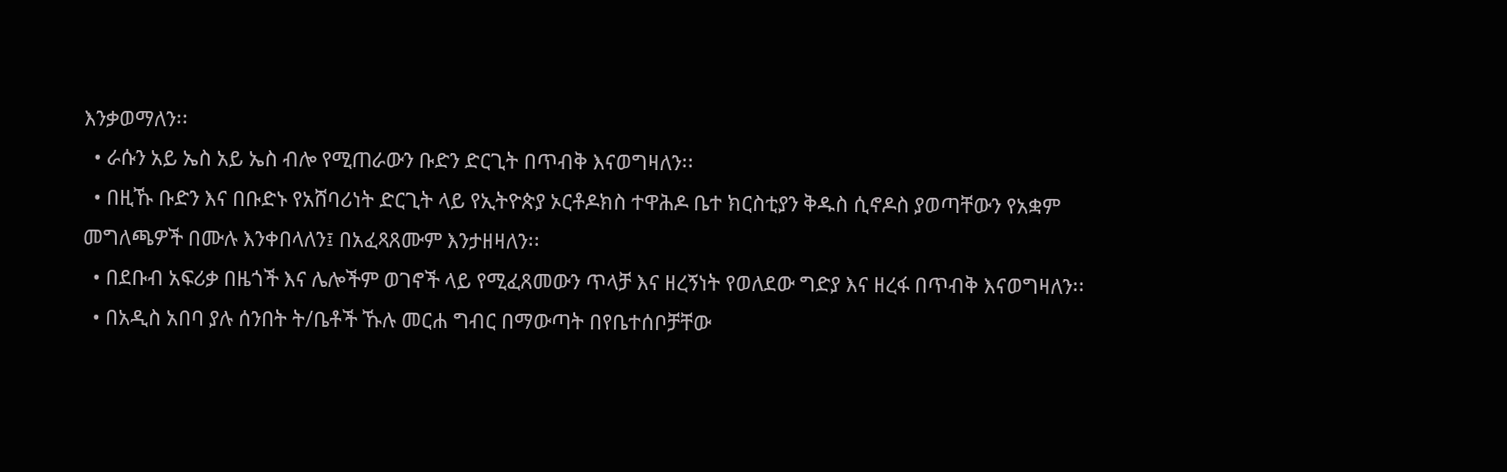እንቃወማለን፡፡
  • ራሱን አይ ኤስ አይ ኤስ ብሎ የሚጠራውን ቡድን ድርጊት በጥብቅ እናወግዛለን፡፡
  • በዚኹ ቡድን እና በቡድኑ የአሸባሪነት ድርጊት ላይ የኢትዮጵያ ኦርቶዶክስ ተዋሕዶ ቤተ ክርስቲያን ቅዱስ ሲኖዶስ ያወጣቸውን የአቋም መግለጫዎች በሙሉ እንቀበላለን፤ በአፈጻጸሙም እንታዘዛለን፡፡
  • በደቡብ አፍሪቃ በዜጎች እና ሌሎችም ወገኖች ላይ የሚፈጸመውን ጥላቻ እና ዘረኝነት የወለደው ግድያ እና ዘረፋ በጥብቅ እናወግዛለን፡፡
  • በአዲስ አበባ ያሉ ሰንበት ት/ቤቶች ኹሉ መርሐ ግብር በማውጣት በየቤተሰቦቻቸው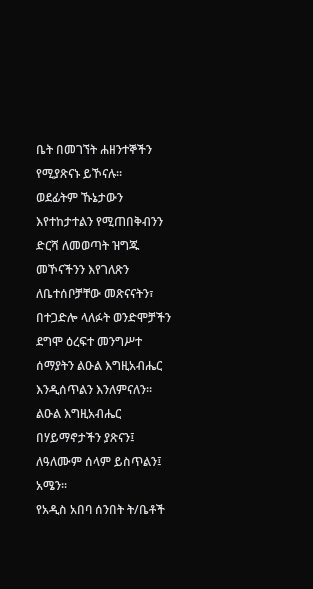ቤት በመገኘት ሐዘንተኞችን የሚያጽናኑ ይኾናሉ፡፡
ወደፊትም ኹኔታውን እየተከታተልን የሚጠበቅብንን ድርሻ ለመወጣት ዝግጁ መኾናችንን እየገለጽን ለቤተሰቦቻቸው መጽናናትን፣ በተጋድሎ ላለፉት ወንድሞቻችን ደግሞ ዕረፍተ መንግሥተ ሰማያትን ልዑል እግዚአብሔር እንዲሰጥልን እንለምናለን፡፡
ልዑል እግዚአብሔር በሃይማኖታችን ያጽናን፤ ለዓለሙም ሰላም ይስጥልን፤ አሜን፡፡
የአዲስ አበባ ሰንበት ት/ቤቶች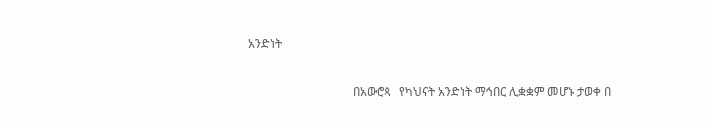አንድነት

                                   በአውሮጳ   የካህናት አንድነት ማኅበር ሊቋቋም መሆኑ ታወቀ በ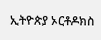ኢትዮጵያ ኦርቶዶክስ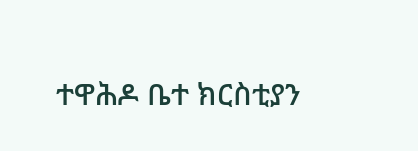ተዋሕዶ ቤተ ክርስቲያን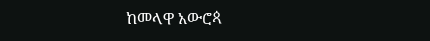ከመላዋ አውሮጳ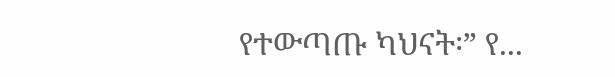የተውጣጡ ካህናት፡” የ...